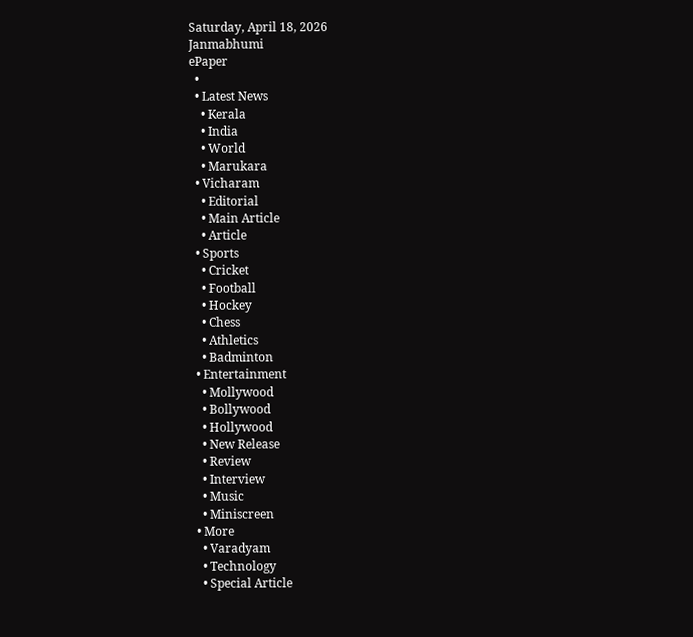Saturday, April 18, 2026
Janmabhumi
ePaper
  •
  • Latest News
    • Kerala
    • India
    • World
    • Marukara
  • Vicharam
    • Editorial
    • Main Article
    • Article
  • Sports
    • Cricket
    • Football
    • Hockey
    • Chess
    • Athletics
    • Badminton
  • Entertainment
    • Mollywood
    • Bollywood
    • Hollywood
    • New Release
    • Review
    • Interview
    • Music
    • Miniscreen
  • More
    • Varadyam
    • Technology
    • Special Article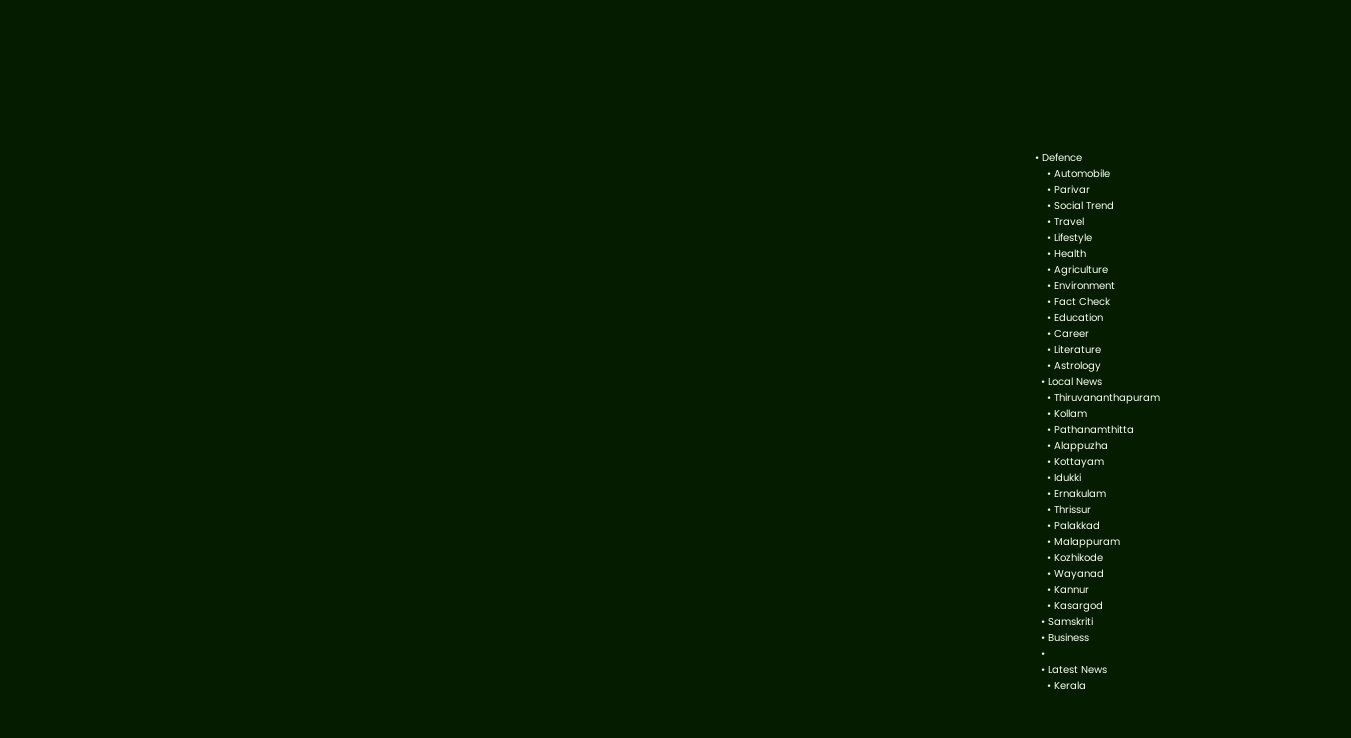• Defence
    • Automobile
    • Parivar
    • Social Trend
    • Travel
    • Lifestyle
    • Health
    • Agriculture
    • Environment
    • Fact Check
    • Education
    • Career
    • Literature
    • Astrology
  • Local News
    • Thiruvananthapuram
    • Kollam
    • Pathanamthitta
    • Alappuzha
    • Kottayam
    • Idukki
    • Ernakulam
    • Thrissur
    • Palakkad
    • Malappuram
    • Kozhikode
    • Wayanad
    • Kannur
    • Kasargod
  • Samskriti
  • Business
  •
  • Latest News
    • Kerala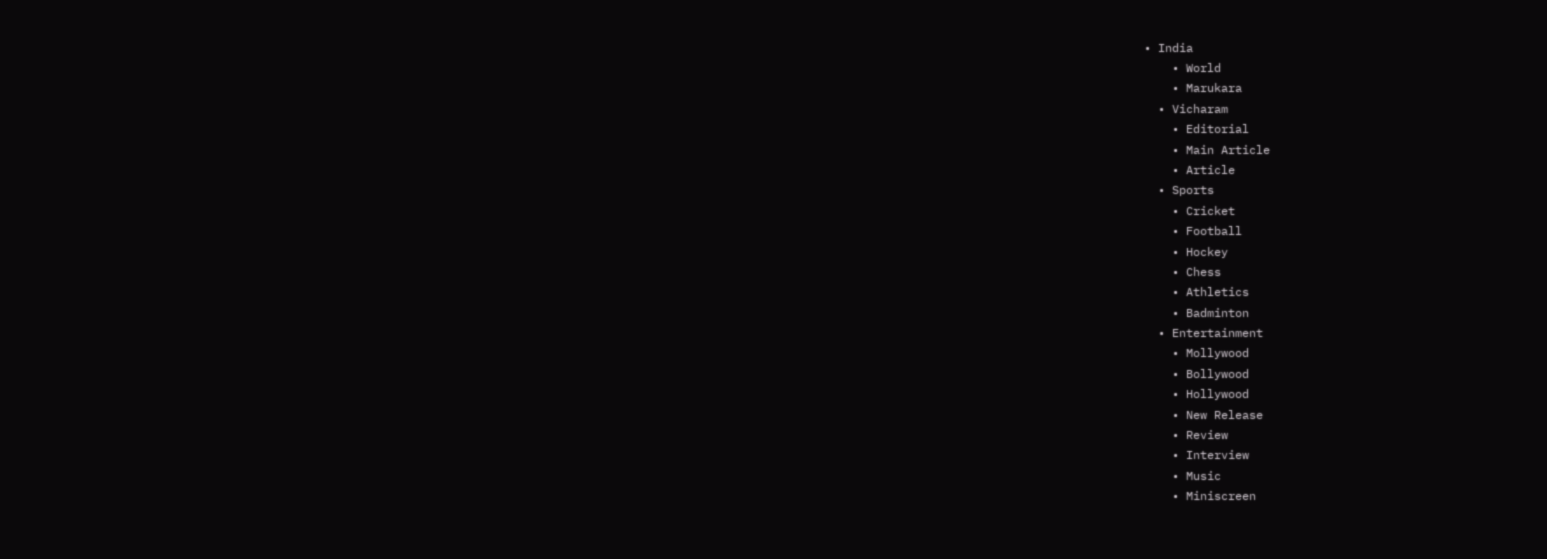• India
    • World
    • Marukara
  • Vicharam
    • Editorial
    • Main Article
    • Article
  • Sports
    • Cricket
    • Football
    • Hockey
    • Chess
    • Athletics
    • Badminton
  • Entertainment
    • Mollywood
    • Bollywood
    • Hollywood
    • New Release
    • Review
    • Interview
    • Music
    • Miniscreen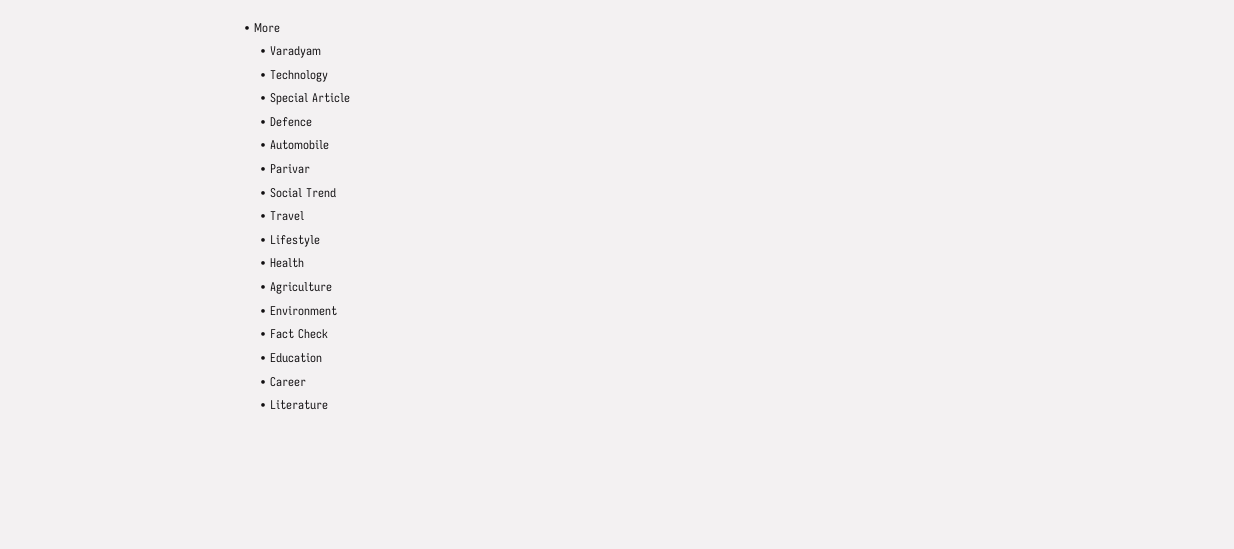• More
    • Varadyam
    • Technology
    • Special Article
    • Defence
    • Automobile
    • Parivar
    • Social Trend
    • Travel
    • Lifestyle
    • Health
    • Agriculture
    • Environment
    • Fact Check
    • Education
    • Career
    • Literature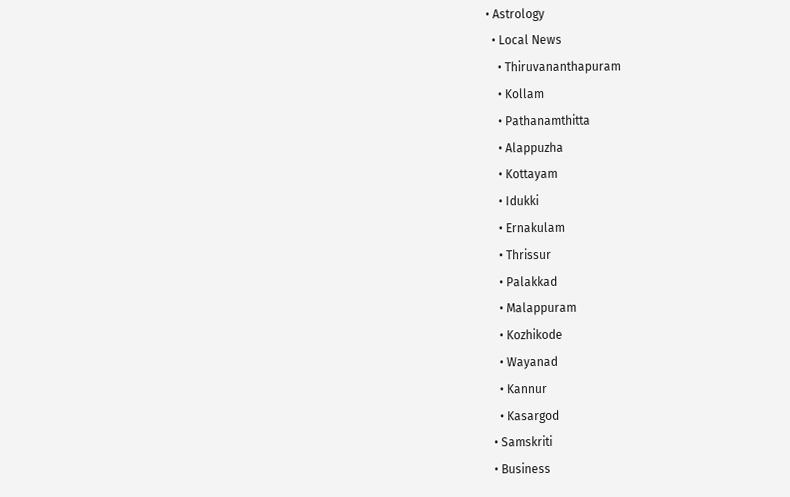• Astrology
  • Local News
    • Thiruvananthapuram
    • Kollam
    • Pathanamthitta
    • Alappuzha
    • Kottayam
    • Idukki
    • Ernakulam
    • Thrissur
    • Palakkad
    • Malappuram
    • Kozhikode
    • Wayanad
    • Kannur
    • Kasargod
  • Samskriti
  • Business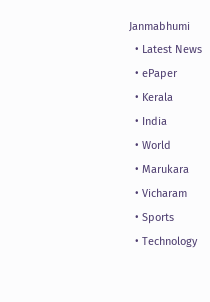Janmabhumi
  • Latest News
  • ePaper
  • Kerala
  • India
  • World
  • Marukara
  • Vicharam
  • Sports
  • Technology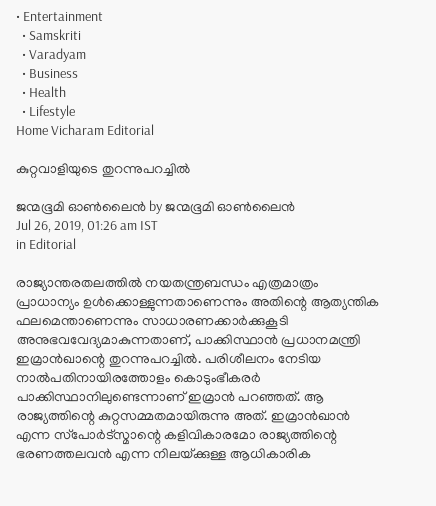• Entertainment
  • Samskriti
  • Varadyam
  • Business
  • Health
  • Lifestyle
Home Vicharam Editorial

കുറ്റവാളിയുടെ തുറന്നുപറച്ചില്‍

ജന്മഭൂമി ഓണ്‍ലൈന്‍ by ജന്മഭൂമി ഓണ്‍ലൈന്‍
Jul 26, 2019, 01:26 am IST
in Editorial

രാജ്യാന്തരതലത്തില്‍ നയതന്ത്രബന്ധം എത്രമാത്രം പ്രാധാന്യം ഉള്‍ക്കൊള്ളുന്നതാണെന്നും അതിന്റെ ആത്യന്തിക ഫലമെന്താണെന്നും സാധാരണക്കാര്‍ക്കുകൂടി അനുഭവവേദ്യമാകുന്നതാണ്, പാക്കിസ്ഥാന്‍ പ്രധാനമന്ത്രി ഇമ്രാന്‍ഖാന്റെ തുറന്നുപറച്ചില്‍. പരിശീലനം നേടിയ നാല്‍പതിനായിരത്തോളം കൊടുംഭീകരര്‍ പാക്കിസ്ഥാനിലുണ്ടെന്നാണ് ഇമ്രാന്‍ പറഞ്ഞത്. ആ രാജ്യത്തിന്റെ കുറ്റസമ്മതമായിരുന്നു അത്. ഇമ്രാന്‍ഖാന്‍ എന്ന സ്‌പോര്‍ട്‌സ്മാന്റെ കളിവികാരമോ രാജ്യത്തിന്റെ ഭരണത്തലവന്‍ എന്ന നിലയ്‌ക്കുള്ള ആധികാരിക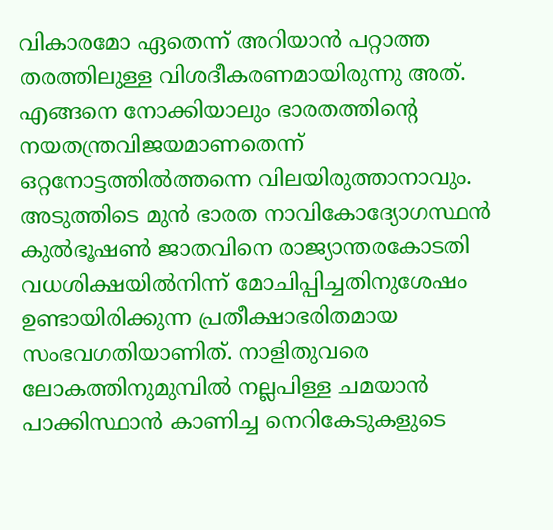വികാരമോ ഏതെന്ന് അറിയാന്‍ പറ്റാത്ത തരത്തിലുള്ള വിശദീകരണമായിരുന്നു അത്. എങ്ങനെ നോക്കിയാലും ഭാരതത്തിന്റെ നയതന്ത്രവിജയമാണതെന്ന് ഒറ്റനോട്ടത്തില്‍ത്തന്നെ വിലയിരുത്താനാവും. അടുത്തിടെ മുന്‍ ഭാരത നാവികോദ്യോഗസ്ഥന്‍ കുല്‍ഭൂഷണ്‍ ജാതവിനെ രാജ്യാന്തരകോടതി വധശിക്ഷയില്‍നിന്ന് മോചിപ്പിച്ചതിനുശേഷം ഉണ്ടായിരിക്കുന്ന പ്രതീക്ഷാഭരിതമായ സംഭവഗതിയാണിത്. നാളിതുവരെ ലോകത്തിനുമുമ്പില്‍ നല്ലപിള്ള ചമയാന്‍ പാക്കിസ്ഥാന്‍ കാണിച്ച നെറികേടുകളുടെ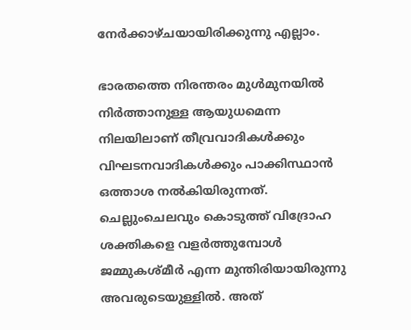നേര്‍ക്കാഴ്ചയായിരിക്കുന്നു എല്ലാം.

ഭാരതത്തെ നിരന്തരം മുള്‍മുനയില്‍ നിര്‍ത്താനുള്ള ആയുധമെന്ന നിലയിലാണ് തീവ്രവാദികള്‍ക്കും വിഘടനവാദികള്‍ക്കും പാക്കിസ്ഥാന്‍ ഒത്താശ നല്‍കിയിരുന്നത്. ചെല്ലുംചെലവും കൊടുത്ത് വിദ്രോഹ ശക്തികളെ വളര്‍ത്തുമ്പോള്‍ ജമ്മുകശ്മീര്‍ എന്ന മുന്തിരിയായിരുന്നു അവരുടെയുള്ളില്‍. അത്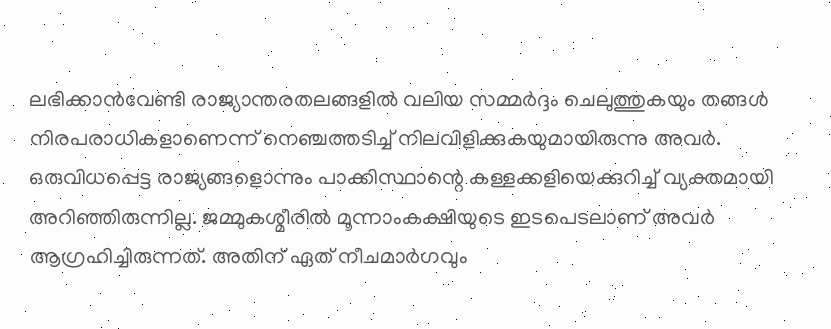ലഭിക്കാന്‍വേണ്ടി രാജ്യാന്തരതലങ്ങളില്‍ വലിയ സമ്മര്‍ദ്ദം ചെലുത്തുകയും തങ്ങള്‍ നിരപരാധികളാണെന്ന് നെഞ്ചത്തടിച്ച് നിലവിളിക്കുകയുമായിരുന്നു അവര്‍. ഒരുവിധപ്പെട്ട രാജ്യങ്ങളൊന്നും പാക്കിസ്ഥാന്റെ കള്ളക്കളിയെക്കുറിച്ച് വ്യക്തമായി അറിഞ്ഞിരുന്നില്ല. ജമ്മുകശ്മീരില്‍ മൂന്നാംകക്ഷിയുടെ ഇടപെടലാണ് അവര്‍ ആഗ്രഹിച്ചിരുന്നത്. അതിന് ഏത് നീചമാര്‍ഗവും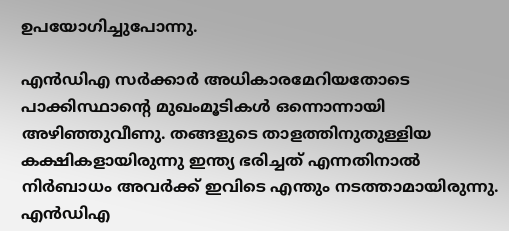ഉപയോഗിച്ചുപോന്നു.

എന്‍ഡിഎ സര്‍ക്കാര്‍ അധികാരമേറിയതോടെ പാക്കിസ്ഥാന്റെ മുഖംമൂടികള്‍ ഒന്നൊന്നായി അഴിഞ്ഞുവീണു. തങ്ങളുടെ താളത്തിനുതുള്ളിയ കക്ഷികളായിരുന്നു ഇന്ത്യ ഭരിച്ചത് എന്നതിനാല്‍ നിര്‍ബാധം അവര്‍ക്ക് ഇവിടെ എന്തും നടത്താമായിരുന്നു. എന്‍ഡിഎ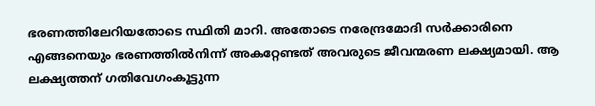ഭരണത്തിലേറിയതോടെ സ്ഥിതി മാറി. അതോടെ നരേന്ദ്രമോദി സര്‍ക്കാരിനെ എങ്ങനെയും ഭരണത്തില്‍നിന്ന് അകറ്റേണ്ടത് അവരുടെ ജീവന്മരണ ലക്ഷ്യമായി. ആ ലക്ഷ്യത്തന് ഗതിവേഗംകൂട്ടുന്ന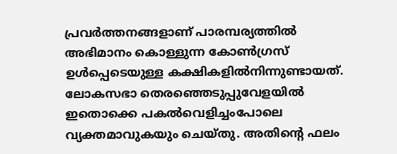പ്രവര്‍ത്തനങ്ങളാണ് പാരമ്പര്യത്തില്‍ അഭിമാനം കൊള്ളുന്ന കോണ്‍ഗ്രസ് ഉള്‍പ്പെടെയുള്ള കക്ഷികളില്‍നിന്നുണ്ടായത്. ലോകസഭാ തെരഞ്ഞെടുപ്പുവേളയില്‍ ഇതൊക്കെ പകല്‍വെളിച്ചംപോലെ വ്യക്തമാവുകയും ചെയ്തു. അതിന്റെ ഫലം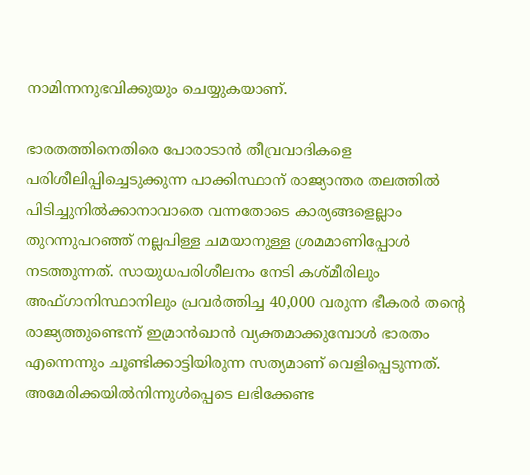നാമിന്നനുഭവിക്കുയും ചെയ്യുകയാണ്.

ഭാരതത്തിനെതിരെ പോരാടാന്‍ തീവ്രവാദികളെ പരിശീലിപ്പിച്ചെടുക്കുന്ന പാക്കിസ്ഥാന് രാജ്യാന്തര തലത്തില്‍ പിടിച്ചുനില്‍ക്കാനാവാതെ വന്നതോടെ കാര്യങ്ങളെല്ലാം തുറന്നുപറഞ്ഞ് നല്ലപിള്ള ചമയാനുള്ള ശ്രമമാണിപ്പോള്‍ നടത്തുന്നത്. സായുധപരിശീലനം നേടി കശ്മീരിലും അഫ്ഗാനിസ്ഥാനിലും പ്രവര്‍ത്തിച്ച 40,000 വരുന്ന ഭീകരര്‍ തന്റെ രാജ്യത്തുണ്ടെന്ന് ഇമ്രാന്‍ഖാന്‍ വ്യക്തമാക്കുമ്പോള്‍ ഭാരതം എന്നെന്നും ചൂണ്ടിക്കാട്ടിയിരുന്ന സത്യമാണ് വെളിപ്പെടുന്നത്. അമേരിക്കയില്‍നിന്നുള്‍പ്പെടെ ലഭിക്കേണ്ട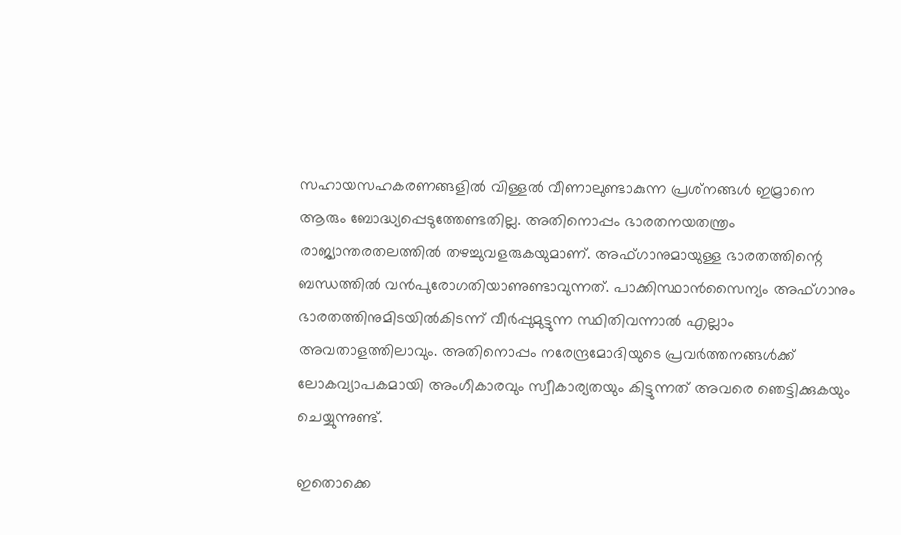സഹായസഹകരണങ്ങളില്‍ വിള്ളല്‍ വീണാലുണ്ടാകുന്ന പ്രശ്‌നങ്ങള്‍ ഇമ്രാനെ ആരും ബോദ്ധ്യപ്പെടുത്തേണ്ടതില്ല. അതിനൊപ്പം ഭാരതനയതന്ത്രം രാജ്യാന്തരതലത്തില്‍ തഴച്ചുവളരുകയുമാണ്. അഫ്ഗാനുമായുള്ള ഭാരതത്തിന്റെ ബന്ധത്തില്‍ വന്‍പുരോഗതിയാണുണ്ടാവുന്നത്. പാക്കിസ്ഥാന്‍സൈന്യം അഫ്ഗാനും ഭാരതത്തിനുമിടയില്‍കിടന്ന് വീര്‍പ്പുമുട്ടുന്ന സ്ഥിതിവന്നാല്‍ എല്ലാം അവതാളത്തിലാവും. അതിനൊപ്പം നരേന്ദ്രമോദിയുടെ പ്രവര്‍ത്തനങ്ങള്‍ക്ക് ലോകവ്യാപകമായി അംഗീകാരവും സ്വീകാര്യതയും കിട്ടുന്നത് അവരെ ഞെട്ടിക്കുകയും ചെയ്യുന്നുണ്ട്.

ഇതൊക്കെ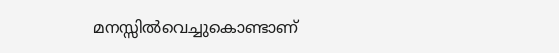മനസ്സില്‍വെച്ചുകൊണ്ടാണ്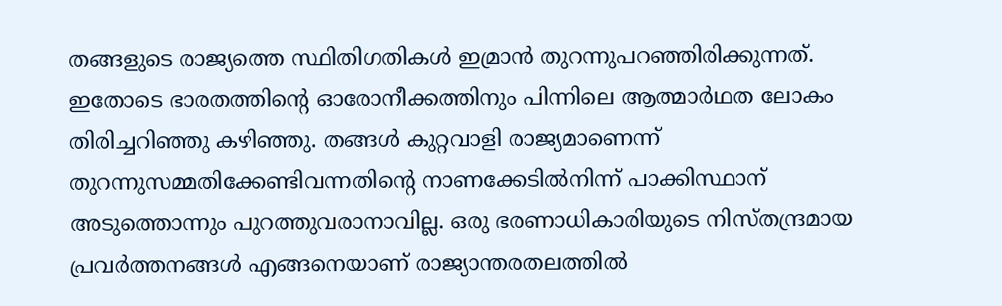തങ്ങളുടെ രാജ്യത്തെ സ്ഥിതിഗതികള്‍ ഇമ്രാന്‍ തുറന്നുപറഞ്ഞിരിക്കുന്നത്. ഇതോടെ ഭാരതത്തിന്റെ ഓരോനീക്കത്തിനും പിന്നിലെ ആത്മാര്‍ഥത ലോകം തിരിച്ചറിഞ്ഞു കഴിഞ്ഞു. തങ്ങള്‍ കുറ്റവാളി രാജ്യമാണെന്ന് തുറന്നുസമ്മതിക്കേണ്ടിവന്നതിന്റെ നാണക്കേടില്‍നിന്ന് പാക്കിസ്ഥാന് അടുത്തൊന്നും പുറത്തുവരാനാവില്ല. ഒരു ഭരണാധികാരിയുടെ നിസ്തന്ദ്രമായ പ്രവര്‍ത്തനങ്ങള്‍ എങ്ങനെയാണ് രാജ്യാന്തരതലത്തില്‍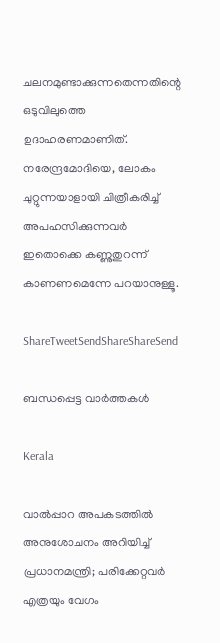ചലനമുണ്ടാക്കുന്നതെന്നതിന്റെ ഒടുവിലുത്തെ ഉദാഹരണമാണിത്. നരേന്ദ്രമോദിയെ, ലോകം ചുറ്റുന്നയാളായി ചിത്രീകരിച്ച് അപഹസിക്കുന്നവര്‍ ഇതൊക്കെ കണ്ണുതുറന്ന് കാണണമെന്നേ പറയാനുള്ളൂ.

ShareTweetSendShareShareSend

ബന്ധപ്പെട്ട വാര്‍ത്തകള്‍

Kerala

വാൽപ്പാറ അപകടത്തിൽ അനുശോചനം അറിയിച്ച് പ്രധാനമന്ത്രി; പരിക്കേറ്റവർ എത്രയും വേഗം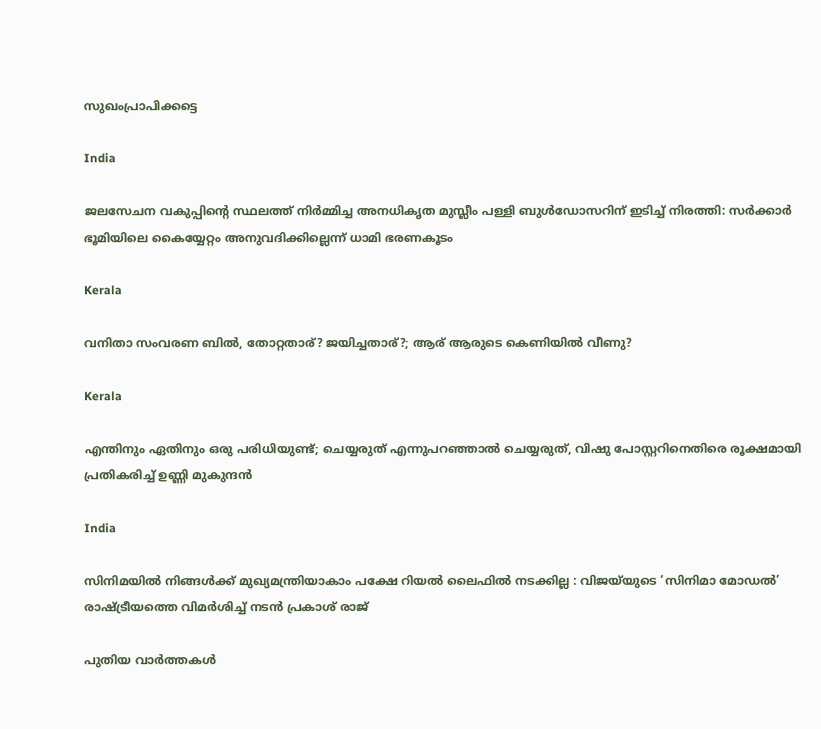സുഖംപ്രാപിക്കട്ടെ

India

ജലസേചന വകുപ്പിന്റെ സ്ഥലത്ത് നിർമ്മിച്ച അനധികൃത മുസ്ലീം പള്ളി ബുൾഡോസറിന് ഇടിച്ച് നിരത്തി: സർക്കാർ ഭൂമിയിലെ കൈയ്യേറ്റം അനുവദിക്കില്ലെന്ന് ധാമി ഭരണകൂടം

Kerala

വനിതാ സംവരണ ബിൽ, തോറ്റതാര്? ജയിച്ചതാര്?; ആര് ആരുടെ കെണിയിൽ വീണു?

Kerala

എന്തിനും ഏതിനും ഒരു പരിധിയുണ്ട്; ചെയ്യരുത് എന്നുപറഞ്ഞാൽ ചെയ്യരുത്, വിഷു പോസ്റ്ററിനെതിരെ രൂക്ഷമായി പ്രതികരിച്ച് ഉണ്ണി മുകുന്ദൻ

India

സിനിമയിൽ നിങ്ങൾക്ക് മുഖ്യമന്ത്രിയാകാം പക്ഷേ റിയൽ ലൈഫിൽ നടക്കില്ല : വിജയ്‌യുടെ ‘സിനിമാ മോഡൽ’ രാഷ്‌ട്രീയത്തെ വിമർശിച്ച് നടൻ പ്രകാശ് രാജ്

പുതിയ വാര്‍ത്തകള്‍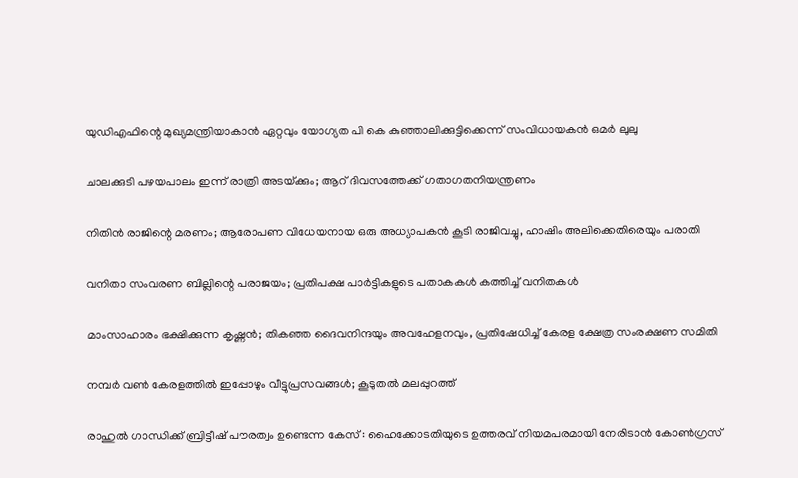യുഡിഎഫിന്റെ മുഖ്യമന്ത്രിയാകാൻ ഏറ്റവും യോഗ്യത പി കെ കുഞ്ഞാലിക്കുട്ടിക്കെന്ന് സംവിധായകൻ ഒമർ ലുലു

ചാലക്കുടി പഴയപാലം ഇന്ന് രാത്രി അടയ്‌ക്കും; ആറ് ദിവസത്തേക്ക് ഗതാഗതനിയന്ത്രണം

നിതിൻ രാജിന്റെ മരണം; ആരോപണ വിധേയനായ ഒരു അധ്യാപകൻ കൂടി രാജിവച്ചു, ഹാഷിം അലിക്കെതിരെയും പരാതി

വനിതാ സംവരണ ബില്ലിന്റെ പരാജയം; പ്രതിപക്ഷ പാർട്ടികളുടെ പതാകകൾ കത്തിച്ച് വനിതകൾ

മാംസാഹാരം ഭക്ഷിക്കുന്ന കൃഷ്ണൻ; തികഞ്ഞ ദൈവനിന്ദയും അവഹേളനവും, പ്രതിഷേധിച്ച് കേരള ക്ഷേത്ര സംരക്ഷണ സമിതി

നമ്പര്‍ വണ്‍ കേരളത്തില്‍ ഇപ്പോഴും വീട്ടുപ്രസവങ്ങള്‍; കൂടുതല്‍ മലപ്പുറത്ത്

രാഹുൽ ഗാന്ധിക്ക് ബ്രിട്ടീഷ് പൗരത്വം ഉണ്ടെന്ന കേസ് : ഹൈക്കോടതിയുടെ ഉത്തരവ് നിയമപരമായി നേരിടാൻ കോൺഗ്രസ്‌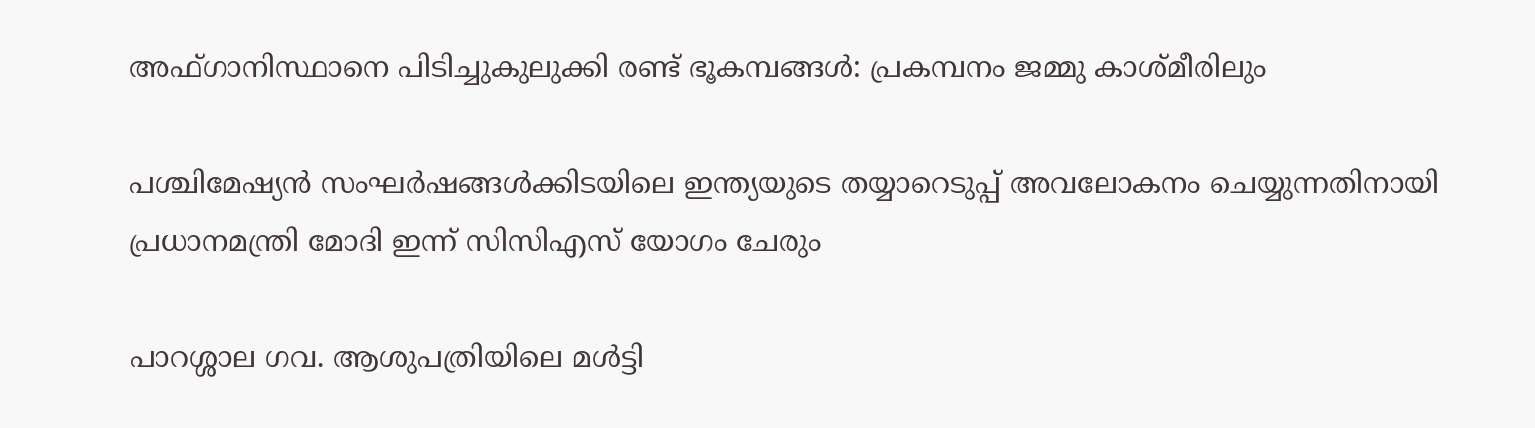അഫ്‌ഗാനിസ്ഥാനെ പിടിച്ചുകുലുക്കി രണ്ട് ഭൂകമ്പങ്ങൾ: പ്രകമ്പനം ജമ്മു കാശ്മീരിലും

പശ്ചിമേഷ്യൻ സംഘർഷങ്ങൾക്കിടയിലെ ഇന്ത്യയുടെ തയ്യാറെടുപ്പ് അവലോകനം ചെയ്യുന്നതിനായി പ്രധാനമന്ത്രി മോദി ഇന്ന് സിസിഎസ് യോഗം ചേരും

പാറശ്ശാല ഗവ. ആശുപത്രിയിലെ മള്‍ട്ടി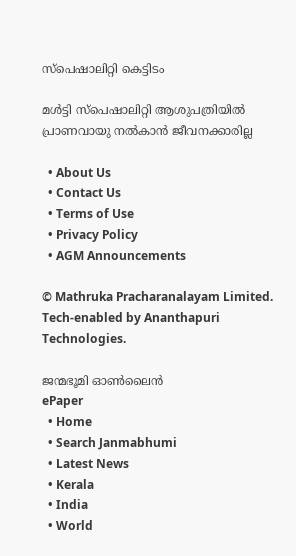സ്‌പെഷാലിറ്റി കെട്ടിടം

മള്‍ട്ടി സ്‌പെഷാലിറ്റി ആശുപത്രിയില്‍ പ്രാണവായു നല്‍കാന്‍ ജീവനക്കാരില്ല

  • About Us
  • Contact Us
  • Terms of Use
  • Privacy Policy
  • AGM Announcements

© Mathruka Pracharanalayam Limited.
Tech-enabled by Ananthapuri Technologies.

ജന്മഭൂമി ഓണ്‍ലൈന്‍
ePaper
  • Home
  • Search Janmabhumi
  • Latest News
  • Kerala
  • India
  • World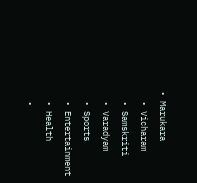• Marukara
  • Vicharam
  • Samskriti
  • Varadyam
  • Sports
  • Entertainment
  • Health
  •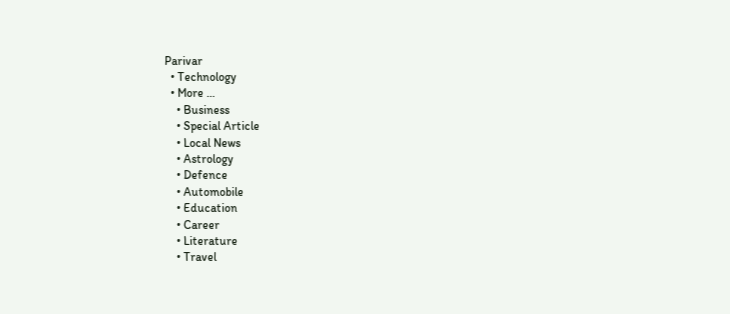Parivar
  • Technology
  • More …
    • Business
    • Special Article
    • Local News
    • Astrology
    • Defence
    • Automobile
    • Education
    • Career
    • Literature
    • Travel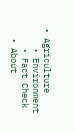• Agriculture
    • Environment
    • Fact Check
  • About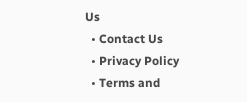Us
  • Contact Us
  • Privacy Policy
  • Terms and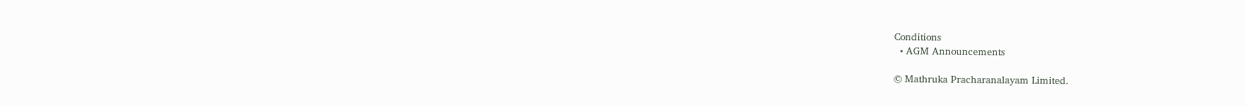Conditions
  • AGM Announcements

© Mathruka Pracharanalayam Limited.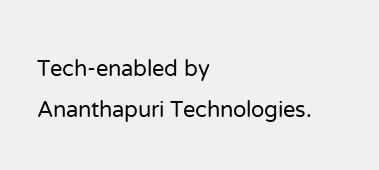Tech-enabled by Ananthapuri Technologies.